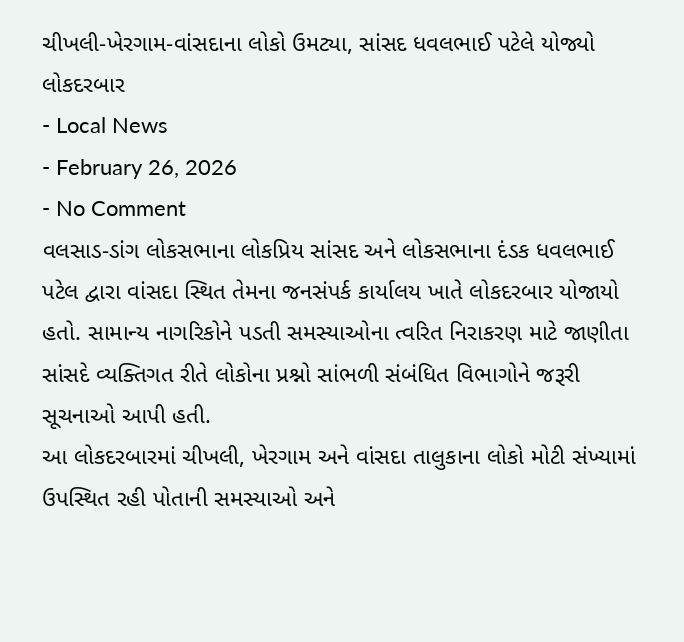ચીખલી-ખેરગામ-વાંસદાના લોકો ઉમટ્યા, સાંસદ ધવલભાઈ પટેલે યોજ્યો લોકદરબાર
- Local News
- February 26, 2026
- No Comment
વલસાડ-ડાંગ લોકસભાના લોકપ્રિય સાંસદ અને લોકસભાના દંડક ધવલભાઈ પટેલ દ્વારા વાંસદા સ્થિત તેમના જનસંપર્ક કાર્યાલય ખાતે લોકદરબાર યોજાયો હતો. સામાન્ય નાગરિકોને પડતી સમસ્યાઓના ત્વરિત નિરાકરણ માટે જાણીતા સાંસદે વ્યક્તિગત રીતે લોકોના પ્રશ્નો સાંભળી સંબંધિત વિભાગોને જરૂરી સૂચનાઓ આપી હતી.
આ લોકદરબારમાં ચીખલી, ખેરગામ અને વાંસદા તાલુકાના લોકો મોટી સંખ્યામાં ઉપસ્થિત રહી પોતાની સમસ્યાઓ અને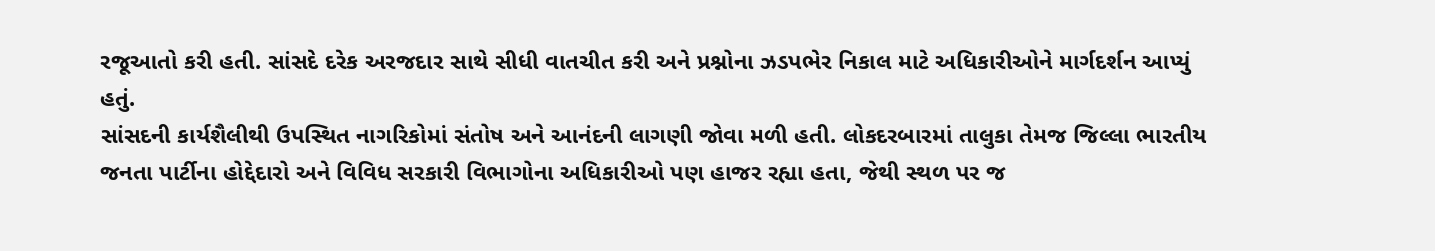રજૂઆતો કરી હતી. સાંસદે દરેક અરજદાર સાથે સીધી વાતચીત કરી અને પ્રશ્નોના ઝડપભેર નિકાલ માટે અધિકારીઓને માર્ગદર્શન આપ્યું હતું.
સાંસદની કાર્યશૈલીથી ઉપસ્થિત નાગરિકોમાં સંતોષ અને આનંદની લાગણી જોવા મળી હતી. લોકદરબારમાં તાલુકા તેમજ જિલ્લા ભારતીય જનતા પાર્ટીના હોદ્દેદારો અને વિવિધ સરકારી વિભાગોના અધિકારીઓ પણ હાજર રહ્યા હતા, જેથી સ્થળ પર જ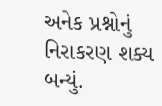અનેક પ્રશ્નોનું નિરાકરણ શક્ય બન્યું.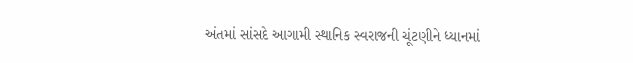અંતમાં સાંસદે આગામી સ્થાનિક સ્વરાજની ચૂંટણીને ધ્યાનમાં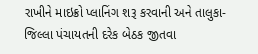રાખીને માઇક્રો પ્લાનિંગ શરૂ કરવાની અને તાલુકા-જિલ્લા પંચાયતની દરેક બેઠક જીતવા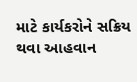માટે કાર્યકરોને સક્રિય થવા આહવાન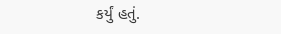કર્યું હતું.